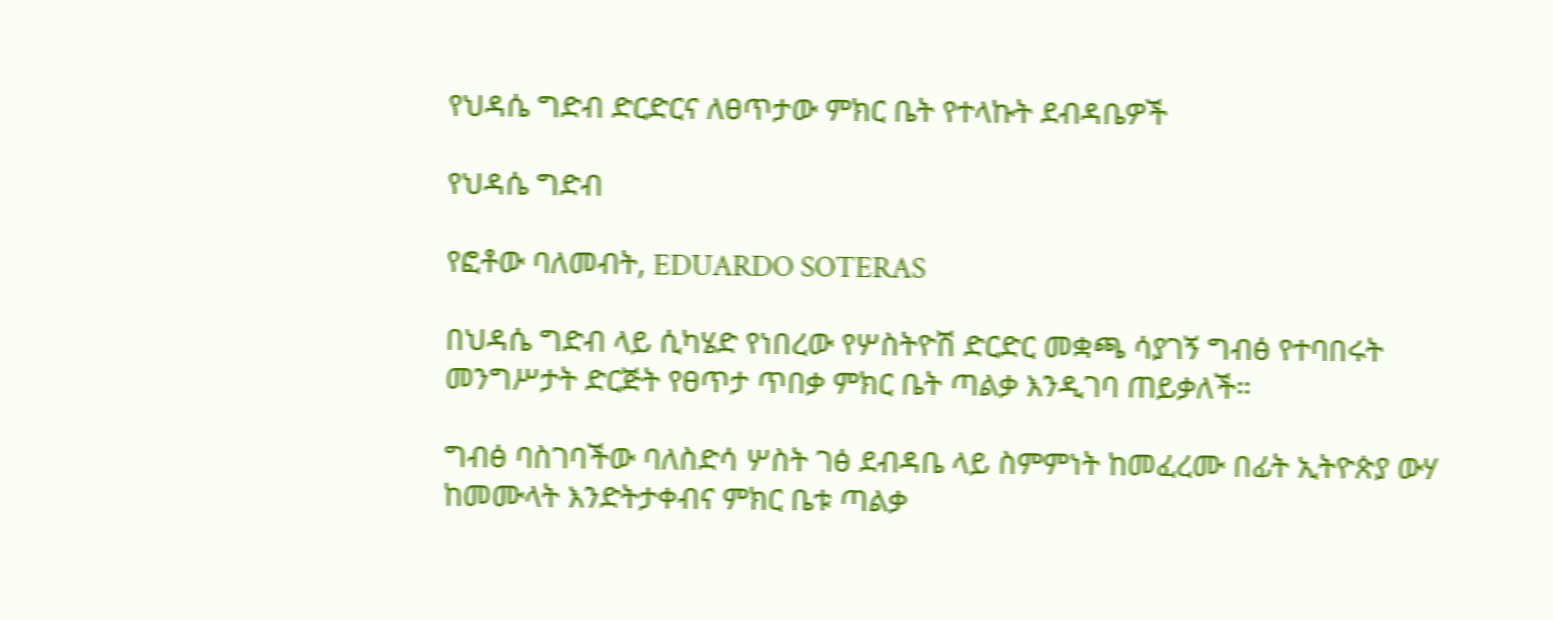የህዳሴ ግድብ ድርድርና ለፀጥታው ምክር ቤት የተላኩት ደብዳቤዎች

የህዳሴ ግድብ

የፎቶው ባለመብት, EDUARDO SOTERAS

በህዳሴ ግድብ ላይ ሲካሄድ የነበረው የሦስትዮሽ ድርድር መቋጫ ሳያገኝ ግብፅ የተባበሩት መንግሥታት ድርጅት የፀጥታ ጥበቃ ምክር ቤት ጣልቃ እንዲገባ ጠይቃለች።

ግብፅ ባስገባችው ባለስድሳ ሦስት ገፅ ደብዳቤ ላይ ስምምነት ከመፈረሙ በፊት ኢትዮጵያ ውሃ ከመሙላት እንድትታቀብና ምክር ቤቱ ጣልቃ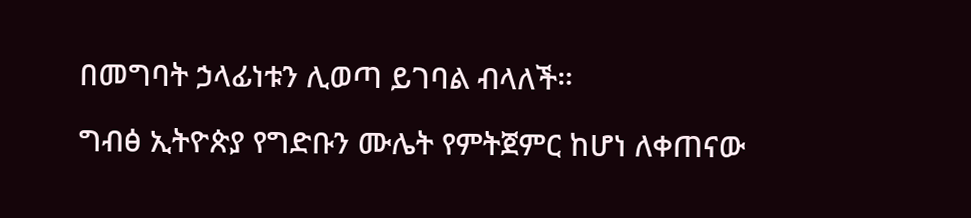በመግባት ኃላፊነቱን ሊወጣ ይገባል ብላለች።

ግብፅ ኢትዮጵያ የግድቡን ሙሌት የምትጀምር ከሆነ ለቀጠናው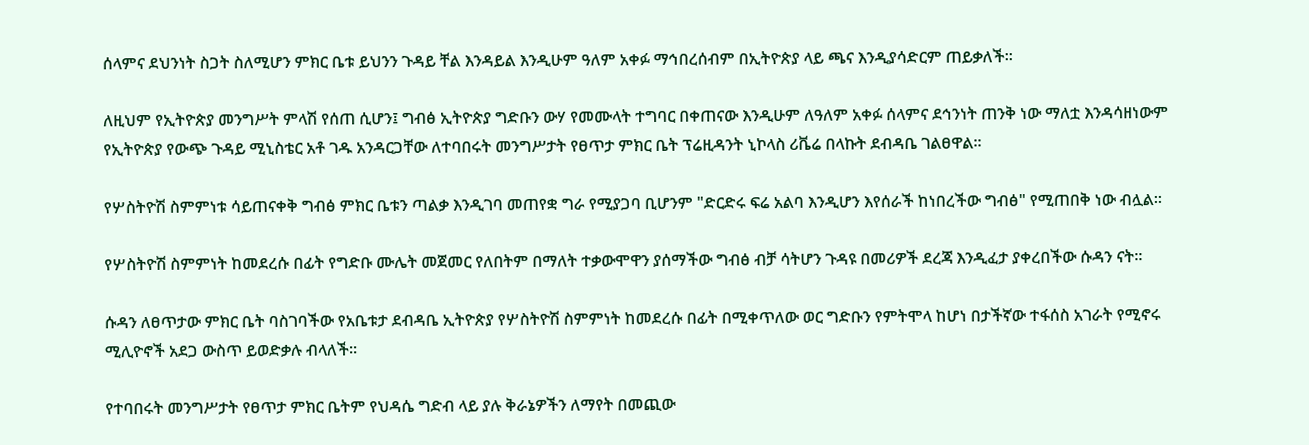ሰላምና ደህንነት ስጋት ስለሚሆን ምክር ቤቱ ይህንን ጉዳይ ቸል እንዳይል እንዲሁም ዓለም አቀፉ ማኅበረሰብም በኢትዮጵያ ላይ ጫና እንዲያሳድርም ጠይቃለች።

ለዚህም የኢትዮጵያ መንግሥት ምላሽ የሰጠ ሲሆን፤ ግብፅ ኢትዮጵያ ግድቡን ውሃ የመሙላት ተግባር በቀጠናው እንዲሁም ለዓለም አቀፉ ሰላምና ደኅንነት ጠንቅ ነው ማለቷ እንዳሳዘነውም የኢትዮጵያ የውጭ ጉዳይ ሚኒስቴር አቶ ገዱ አንዳርጋቸው ለተባበሩት መንግሥታት የፀጥታ ምክር ቤት ፕሬዚዳንት ኒኮላስ ሪቬሬ በላኩት ደብዳቤ ገልፀዋል።

የሦስትዮሽ ስምምነቱ ሳይጠናቀቅ ግብፅ ምክር ቤቱን ጣልቃ እንዲገባ መጠየቋ ግራ የሚያጋባ ቢሆንም "ድርድሩ ፍሬ አልባ እንዲሆን እየሰራች ከነበረችው ግብፅ" የሚጠበቅ ነው ብሏል።

የሦስትዮሽ ስምምነት ከመደረሱ በፊት የግድቡ ሙሌት መጀመር የለበትም በማለት ተቃውሞዋን ያሰማችው ግብፅ ብቻ ሳትሆን ጉዳዩ በመሪዎች ደረጃ እንዲፈታ ያቀረበችው ሱዳን ናት።

ሱዳን ለፀጥታው ምክር ቤት ባስገባችው የአቤቱታ ደብዳቤ ኢትዮጵያ የሦስትዮሽ ስምምነት ከመደረሱ በፊት በሚቀጥለው ወር ግድቡን የምትሞላ ከሆነ በታችኛው ተፋሰስ አገራት የሚኖሩ ሚሊዮኖች አደጋ ውስጥ ይወድቃሉ ብላለች።

የተባበሩት መንግሥታት የፀጥታ ምክር ቤትም የህዳሴ ግድብ ላይ ያሉ ቅራኔዎችን ለማየት በመጪው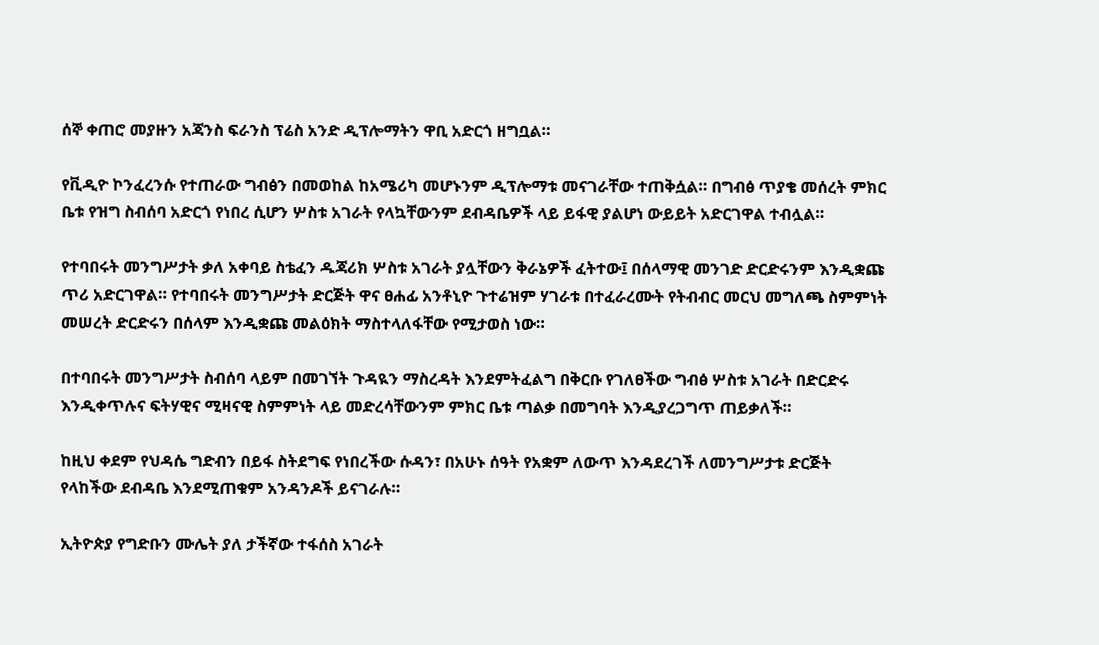ሰኞ ቀጠሮ መያዙን አጃንስ ፍራንስ ፕሬስ አንድ ዲፕሎማትን ዋቢ አድርጎ ዘግቧል።

የቪዲዮ ኮንፈረንሱ የተጠራው ግብፅን በመወከል ከአሜሪካ መሆኑንም ዲፕሎማቱ መናገራቸው ተጠቅሷል። በግብፅ ጥያቄ መሰረት ምክር ቤቱ የዝግ ስብሰባ አድርጎ የነበረ ሲሆን ሦስቱ አገራት የላኳቸውንም ደብዳቤዎች ላይ ይፋዊ ያልሆነ ውይይት አድርገዋል ተብሏል።

የተባበሩት መንግሥታት ቃለ አቀባይ ስቴፈን ዱጃሪክ ሦስቱ አገራት ያሏቸውን ቅራኔዎች ፈትተው፤ በሰላማዊ መንገድ ድርድሩንም እንዲቋጩ ጥሪ አድርገዋል። የተባበሩት መንግሥታት ድርጅት ዋና ፀሐፊ አንቶኒዮ ጉተሬዝም ሃገራቱ በተፈራረሙት የትብብር መርህ መግለጫ ስምምነት መሠረት ድርድሩን በሰላም እንዲቋጩ መልዕክት ማስተላለፋቸው የሚታወስ ነው።

በተባበሩት መንግሥታት ስብሰባ ላይም በመገኘት ጉዳዪን ማስረዳት እንደምትፈልግ በቅርቡ የገለፀችው ግብፅ ሦስቱ አገራት በድርድሩ እንዲቀጥሉና ፍትሃዊና ሚዛናዊ ስምምነት ላይ መድረሳቸውንም ምክር ቤቱ ጣልቃ በመግባት እንዲያረጋግጥ ጠይቃለች።

ከዚህ ቀደም የህዳሴ ግድብን በይፋ ስትደግፍ የነበረችው ሱዳን፣ በአሁኑ ሰዓት የአቋም ለውጥ እንዳደረገች ለመንግሥታቱ ድርጅት የላከችው ደብዳቤ እንደሚጠቁም አንዳንዶች ይናገራሉ።

ኢትዮጵያ የግድቡን ሙሌት ያለ ታችኛው ተፋሰስ አገራት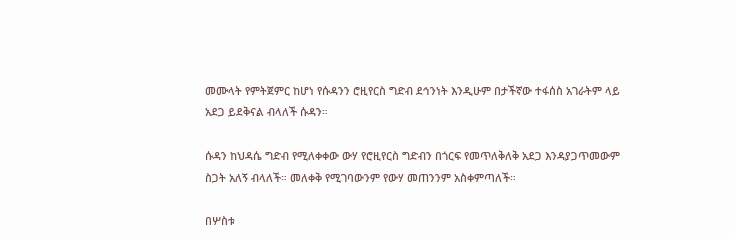መሙላት የምትጀምር ከሆነ የሱዳንን ሮዚየርስ ግድብ ደኅንነት እንዲሁም በታችኛው ተፋሰስ አገራትም ላይ አደጋ ይደቅናል ብላለች ሱዳን።

ሱዳን ከህዳሴ ግድብ የሚለቀቀው ውሃ የሮዚየርስ ግድብን በጎርፍ የመጥለቅለቅ አደጋ እንዳያጋጥመውም ስጋት አለኝ ብላለች። መለቀቅ የሚገባውንም የውሃ መጠንንም አስቀምጣለች።

በሦስቱ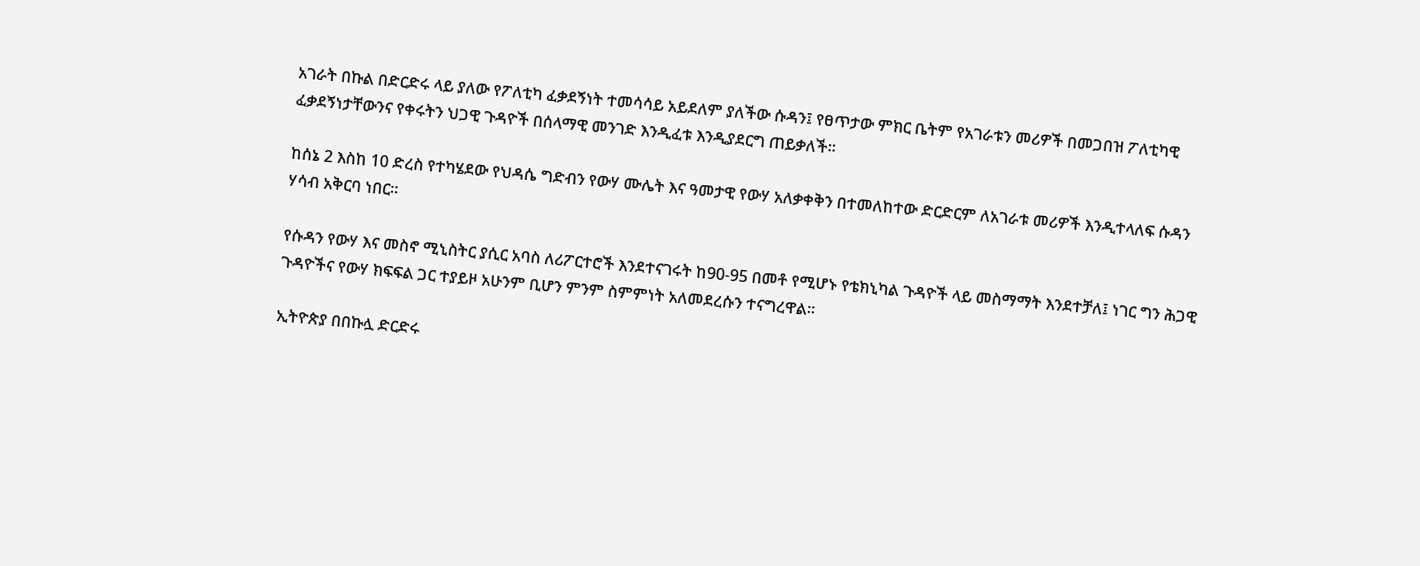አገራት በኩል በድርድሩ ላይ ያለው የፖለቲካ ፈቃደኝነት ተመሳሳይ አይደለም ያለችው ሱዳን፤ የፀጥታው ምክር ቤትም የአገራቱን መሪዎች በመጋበዝ ፖለቲካዊ ፈቃደኝነታቸውንና የቀሩትን ህጋዊ ጉዳዮች በሰላማዊ መንገድ እንዲፈቱ እንዲያደርግ ጠይቃለች።

ከሰኔ 2 እስከ 10 ድረስ የተካሄደው የህዳሴ ግድብን የውሃ ሙሌት እና ዓመታዊ የውሃ አለቃቀቅን በተመለከተው ድርድርም ለአገራቱ መሪዎች እንዲተላለፍ ሱዳን ሃሳብ አቅርባ ነበር።

የሱዳን የውሃ እና መስኖ ሚኒስትር ያሲር አባስ ለሪፖርተሮች እንደተናገሩት ከ90-95 በመቶ የሚሆኑ የቴክኒካል ጉዳዮች ላይ መስማማት እንደተቻለ፤ ነገር ግን ሕጋዊ ጉዳዮችና የውሃ ክፍፍል ጋር ተያይዞ አሁንም ቢሆን ምንም ስምምነት አለመደረሱን ተናግረዋል።

ኢትዮጵያ በበኩሏ ድርድሩ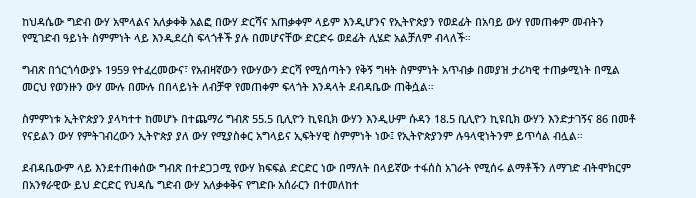ከህዳሴው ግድብ ውሃ አሞላልና አለቃቀቅ አልፎ በውሃ ድርሻና አጠቃቀም ላይም እንዲሆንና የኢትዮጵያን የወደፊት በአባይ ውሃ የመጠቀም መብትን የሚገድብ ዓይነት ስምምነት ላይ እንዲደረስ ፍላጎቶች ያሉ በመሆናቸው ድርድሩ ወደፊት ሊሄድ አልቻለም ብላለች።

ግብጽ በጎርጎሳውያኑ 1959 የተፈረመውና፣ የአብዛኛውን የውሃውን ድርሻ የሚሰጣትን የቅኝ ግዛት ስምምነት አጥብቃ በመያዝ ታሪካዊ ተጠቃሚነት በሚል መርህ የወንዙን ውሃ ሙሉ በሙሉ በበላይነት ለብቻዋ የመጠቀም ፍላጎት እንዳላት ደብዳቤው ጠቅሷል።

ስምምነቱ ኢትዮጵያን ያላካተተ ከመሆኑ በተጨማሪ ግብጽ 55.5 ቢሊዮን ኪዩቢክ ውሃን እንዲሁም ሱዳን 18.5 ቢሊዮን ኪዩቢክ ውሃን እንድታገኝና 86 በመቶ የናይልን ውሃ የምትገብረውን ኢትዮጵያ ያለ ውሃ የሚያስቀር አግላይና ኢፍትሃዊ ስምምነት ነው፤ የኢትዮጵያንም ሉዓላዊነትንም ይጥሳል ብሏል።

ደብዳቤውም ላይ እንደተጠቀሰው ግብጽ በተደጋጋሚ የውሃ ክፍፍል ድርድር ነው በማለት በላይኛው ተፋሰስ አገራት የሚሰሩ ልማቶችን ለማገድ ብትሞክርም በአንፃራዊው ይህ ድርድር የህዳሴ ግድብ ውሃ አለቃቀቅና የግድቡ አሰራርን በተመለከተ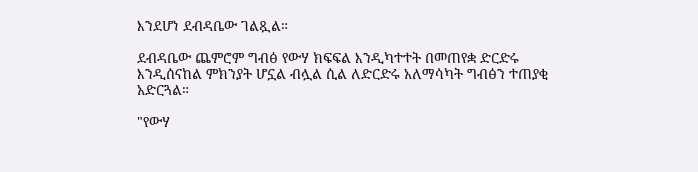እንደሆነ ደብዳቤው ገልጿል።

ደብዳቤው ጨምሮም ግብፅ የውሃ ክፍፍል እንዲካተተት በመጠየቋ ድርድሩ እንዲሰናከል ምክንያት ሆኗል ብሏል ሲል ለድርድሩ አለማሳካት ግብፅን ተጠያቂ አድርጓል።

"የውሃ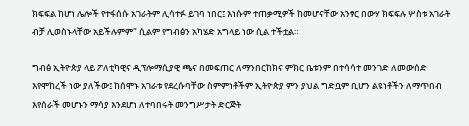ክፍፍል ከሆነ ሌሎች የተፋሰሱ አገራትም ሊሳተፉ ይገባ ነበር፤ እነሱም ተጠቃሚዎች ከመሆናቸው አንፃር በውሃ ክፍፍሉ ሦስቱ አገራት ብቻ ሊወስኑላቸው አይችሉምም" ሲልም የግብፅን አካሄድ አግላይ ነው ሲል ተችቷል።

ግብፅ ኢትዮጵያ ላይ ፖለቲካዊና ዲፕሎማሲያዊ ጫና በመፍጠር ለማንበርከክና ምክር ቤቱንም በተሳሳተ መንገድ ለመውሰድ እየሞከረች ነው ያለችው፤ ከሰሞኑ አገራቱ የደረሱባቸው ስምምነቶችም ኢትዮጵያ ምን ያህል ግድቧም ቢሆን ልዩነቶችን ለማጥበብ እየሰራች መሆኑን ማሳያ እንደሆነ ለተባበሩት መንግሥታት ድርጅት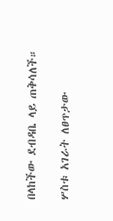በላከችው ደብዳቤ ላይ ጠቅሳለች።

ሦስቱ አገራት ለፀጥታው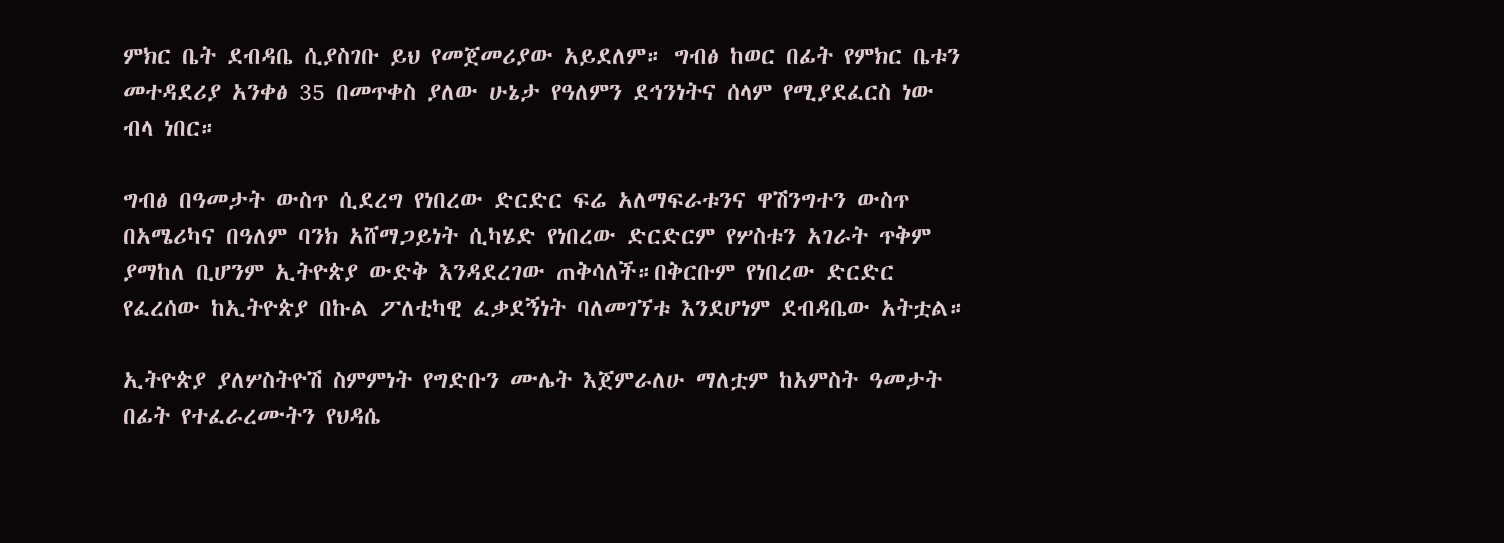ምክር ቤት ደብዳቤ ሲያስገቡ ይህ የመጀመሪያው አይደለም። ግብፅ ከወር በፊት የምክር ቤቱን መተዳደሪያ አንቀፅ 35 በመጥቀስ ያለው ሁኔታ የዓለምን ደኅንነትና ሰላም የሚያደፈርስ ነው ብላ ነበር።

ግብፅ በዓመታት ውስጥ ሲደረግ የነበረው ድርድር ፍሬ አለማፍራቱንና ዋሽንግተን ውስጥ በአሜሪካና በዓለም ባንክ አሸማጋይነት ሲካሄድ የነበረው ድርድርም የሦስቱን አገራት ጥቅም ያማከለ ቢሆንም ኢትዮጵያ ውድቅ እንዳደረገው ጠቅሳለች።በቅርቡም የነበረው ድርድር የፈረሰው ከኢትዮጵያ በኩል ፖለቲካዊ ፈቃደኝነት ባለመገኘቱ እንደሆነም ደብዳቤው አትቷል።

ኢትዮጵያ ያለሦስትዮሽ ስምምነት የግድቡን ሙሌት እጀምራለሁ ማለቷም ከአምስት ዓመታት በፊት የተፈራረሙትን የህዳሴ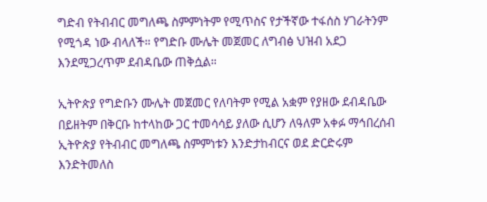ግድብ የትብብር መግለጫ ስምምነትም የሚጥስና የታችኛው ተፋሰስ ሃገራትንም የሚጎዳ ነው ብላለች። የግድቡ ሙሌት መጀመር ለግብፅ ህዝብ አደጋ እንደሚጋረጥም ደብዳቤው ጠቅሷል።

ኢትዮጵያ የግድቡን ሙሌት መጀመር የለባትም የሚል አቋም የያዘው ደብዳቤው በይዘትም በቅርቡ ከተላከው ጋር ተመሳሳይ ያለው ሲሆን ለዓለም አቀፉ ማኅበረሰብ ኢትዮጵያ የትብብር መግለጫ ስምምነቱን እንድታከብርና ወደ ድርድሩም እንድትመለስ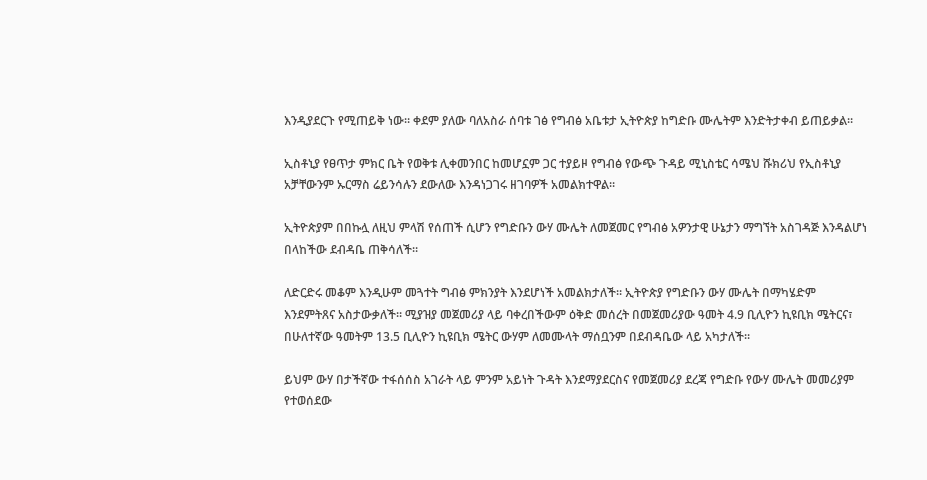እንዲያደርጉ የሚጠይቅ ነው። ቀደም ያለው ባለአስራ ሰባቱ ገፅ የግብፅ አቤቱታ ኢትዮጵያ ከግድቡ ሙሌትም እንድትታቀብ ይጠይቃል።

ኢስቶኒያ የፀጥታ ምክር ቤት የወቅቱ ሊቀመንበር ከመሆኗም ጋር ተያይዞ የግብፅ የውጭ ጉዳይ ሚኒስቴር ሳሜህ ሹክሪህ የኢስቶኒያ አቻቸውንም ኡርማስ ሬይንሳሉን ደውለው እንዳነጋገሩ ዘገባዎች አመልክተዋል።

ኢትዮጵያም በበኩሏ ለዚህ ምላሽ የሰጠች ሲሆን የግድቡን ውሃ ሙሌት ለመጀመር የግብፅ አዎንታዊ ሁኔታን ማግኘት አስገዳጅ እንዳልሆነ በላከችው ደብዳቤ ጠቅሳለች።

ለድርድሩ መቆም እንዲሁም መጓተት ግብፅ ምክንያት እንደሆነች አመልክታለች። ኢትዮጵያ የግድቡን ውሃ ሙሌት በማካሄድም እንደምትጸና አስታውቃለች። ሚያዝያ መጀመሪያ ላይ ባቀረበችውም ዕቅድ መሰረት በመጀመሪያው ዓመት 4.9 ቢሊዮን ኪዩቢክ ሜትርና፣ በሁለተኛው ዓመትም 13.5 ቢሊዮን ኪዩቢክ ሜትር ውሃም ለመሙላት ማሰቧንም በደብዳቤው ላይ አካታለች።

ይህም ውሃ በታችኛው ተፋሰሰስ አገራት ላይ ምንም አይነት ጉዳት እንደማያደርስና የመጀመሪያ ደረጃ የግድቡ የውሃ ሙሌት መመሪያም የተወሰደው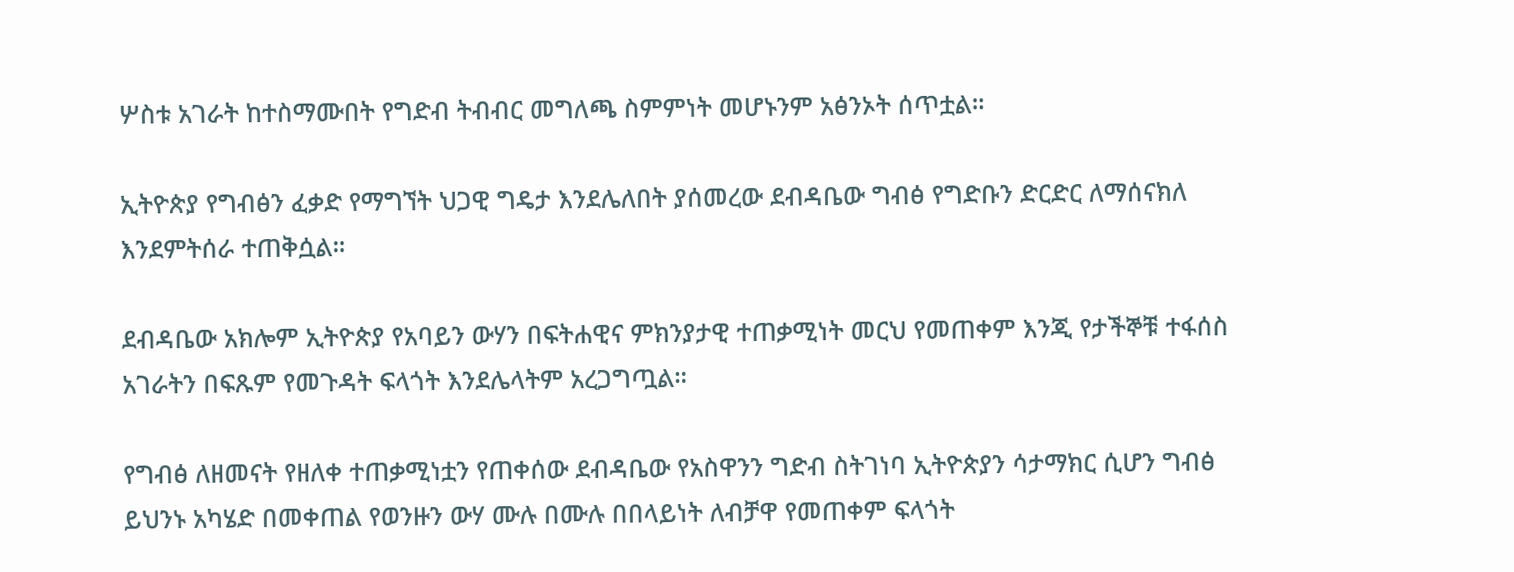ሦስቱ አገራት ከተስማሙበት የግድብ ትብብር መግለጫ ስምምነት መሆኑንም አፅንኦት ሰጥቷል።

ኢትዮጵያ የግብፅን ፈቃድ የማግኘት ህጋዊ ግዴታ እንደሌለበት ያሰመረው ደብዳቤው ግብፅ የግድቡን ድርድር ለማሰናክለ እንደምትሰራ ተጠቅሷል።

ደብዳቤው አክሎም ኢትዮጵያ የአባይን ውሃን በፍትሐዊና ምክንያታዊ ተጠቃሚነት መርህ የመጠቀም እንጂ የታችኞቹ ተፋሰስ አገራትን በፍጹም የመጉዳት ፍላጎት እንደሌላትም አረጋግጧል።

የግብፅ ለዘመናት የዘለቀ ተጠቃሚነቷን የጠቀሰው ደብዳቤው የአስዋንን ግድብ ስትገነባ ኢትዮጵያን ሳታማክር ሲሆን ግብፅ ይህንኑ አካሄድ በመቀጠል የወንዙን ውሃ ሙሉ በሙሉ በበላይነት ለብቻዋ የመጠቀም ፍላጎት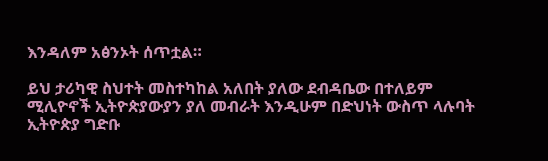እንዳለም አፅንኦት ሰጥቷል።

ይህ ታሪካዊ ስህተት መስተካከል አለበት ያለው ደብዳቤው በተለይም ሚሊዮኖች ኢትዮጵያውያን ያለ መብራት እንዲሁም በድህነት ውስጥ ላሉባት ኢትዮጵያ ግድቡ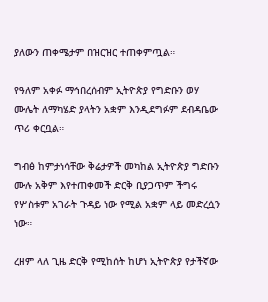ያለውን ጠቀሜታም በዝርዝር ተጠቀምጧል።

የዓለም አቀፉ ማኅበረሰብም ኢትዮጵያ የግድቡን ወሃ ሙሌት ለማካሄድ ያላትን አቋም እንዲደግፉም ደብዳቤው ጥሪ ቀርቧል።

ግብፅ ከምታነሳቸው ቅሬታዎች መካከል ኢትዮጵያ ግድቡን ሙሉ አቅም እየተጠቀመች ድርቅ ቢያጋጥም ችግሩ የሦስቱም አገራት ጉዳይ ነው የሚል አቋም ላይ መድረሷን ነው።

ረዘም ላለ ጊዜ ድርቅ የሚከሰት ከሆነ ኢትዮጵያ የታችኛው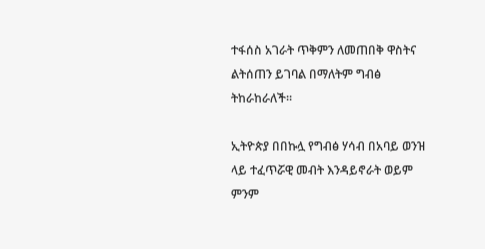ተፋሰስ አገራት ጥቅምን ለመጠበቅ ዋስትና ልትሰጠን ይገባል በማለትም ግብፅ ትከራከራለች።

ኢትዮጵያ በበኩሏ የግብፅ ሃሳብ በአባይ ወንዝ ላይ ተፈጥሯዊ መብት እንዳይኖራት ወይም ምንም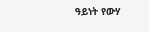ዓይነት የውሃ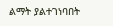ልማት ያልተገነባበት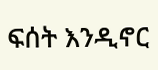ፍሰት እንዲኖር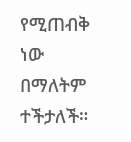የሚጠብቅ ነው በማለትም ተችታለች።